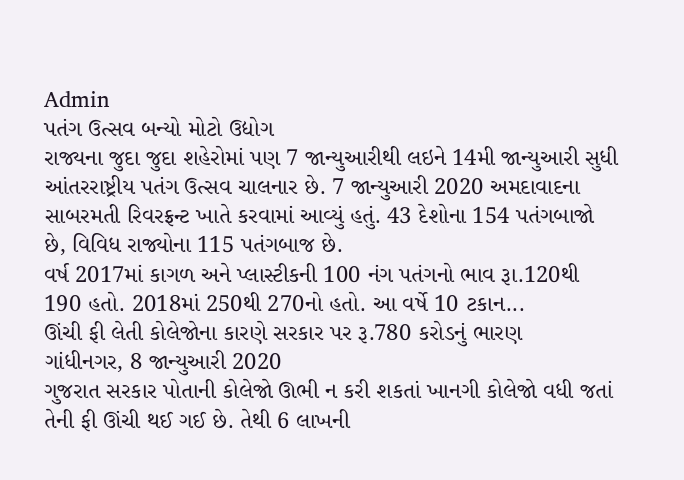Admin
પતંગ ઉત્સવ બન્યો મોટો ઉદ્યોગ
રાજ્યના જુદા જુદા શહેરોમાં પણ 7 જાન્યુઆરીથી લઇને 14મી જાન્યુઆરી સુધી આંતરરાષ્ટ્રીય પતંગ ઉત્સવ ચાલનાર છે. 7 જાન્યુઆરી 2020 અમદાવાદના સાબરમતી રિવરફ્રન્ટ ખાતે કરવામાં આવ્યું હતું. 43 દેશોના 154 પતંગબાજો છે, વિવિધ રાજ્યોના 115 પતંગબાજ છે.
વર્ષ 2017માં કાગળ અને પ્લાસ્ટીકની 100 નંગ પતંગનો ભાવ રૂા.120થી 190 હતો. 2018માં 250થી 270નો હતો. આ વર્ષે 10 ટકાન...
ઊંચી ફી લેતી કોલેજોના કારણે સરકાર પર રૂ.780 કરોડનું ભારણ
ગાંધીનગર, 8 જાન્યુઆરી 2020
ગુજરાત સરકાર પોતાની કોલેજો ઊભી ન કરી શકતાં ખાનગી કોલેજો વધી જતાં તેની ફી ઊંચી થઈ ગઈ છે. તેથી 6 લાખની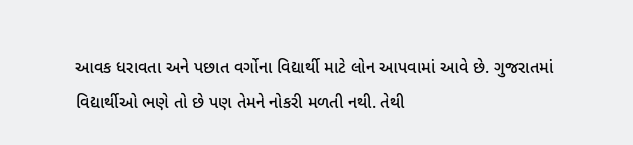આવક ધરાવતા અને પછાત વર્ગોના વિદ્યાર્થી માટે લોન આપવામાં આવે છે. ગુજરાતમાં વિદ્યાર્થીઓ ભણે તો છે પણ તેમને નોકરી મળતી નથી. તેથી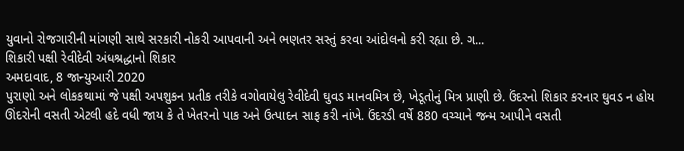યુવાનો રોજગારીની માંગણી સાથે સરકારી નોકરી આપવાની અને ભણતર સસ્તું કરવા આંદોલનો કરી રહ્યા છે. ગ...
શિકારી પક્ષી રેવીદેવી અંધશ્રદ્ધાનો શિકાર
અમદાવાદ, 8 જાન્યુઆરી 2020
પુરાણો અને લોકકથામાં જે પક્ષી અપશુકન પ્રતીક તરીકે વગોવાયેલુ રેવીદેવી ઘુવડ માનવમિત્ર છે, ખેડૂતોનું મિત્ર પ્રાણી છે. ઉંદરનો શિકાર કરનાર ઘુવડ ન હોય ઊંદરોની વસતી એટલી હદે વધી જાય કે તે ખેતરનો પાક અને ઉત્પાદન સાફ કરી નાંખે. ઉંદરડી વર્ષે 880 વચ્ચાને જન્મ આપીને વસતી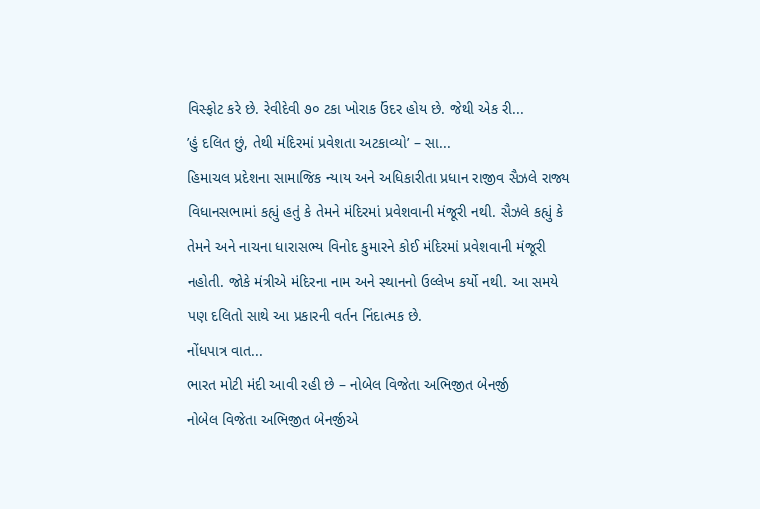વિસ્ફોટ કરે છે. રેવીદેવી ૭૦ ટકા ખોરાક ઉંદર હોય છે. જેથી એક રી...
’હું દલિત છું, તેથી મંદિરમાં પ્રવેશતા અટકાવ્યો’ – સા...
હિમાચલ પ્રદેશના સામાજિક ન્યાય અને અધિકારીતા પ્રધાન રાજીવ સૈઝલે રાજ્ય વિધાનસભામાં કહ્યું હતું કે તેમને મંદિરમાં પ્રવેશવાની મંજૂરી નથી. સૈઝલે કહ્યું કે તેમને અને નાચના ધારાસભ્ય વિનોદ કુમારને કોઈ મંદિરમાં પ્રવેશવાની મંજૂરી નહોતી. જોકે મંત્રીએ મંદિરના નામ અને સ્થાનનો ઉલ્લેખ કર્યો નથી. આ સમયે પણ દલિતો સાથે આ પ્રકારની વર્તન નિંદાત્મક છે.
નોંધપાત્ર વાત...
ભારત મોટી મંદી આવી રહી છે – નોબેલ વિજેતા અભિજીત બેનર્જી
નોબેલ વિજેતા અભિજીત બેનર્જીએ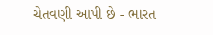ચેતવણી આપી છે - ભારત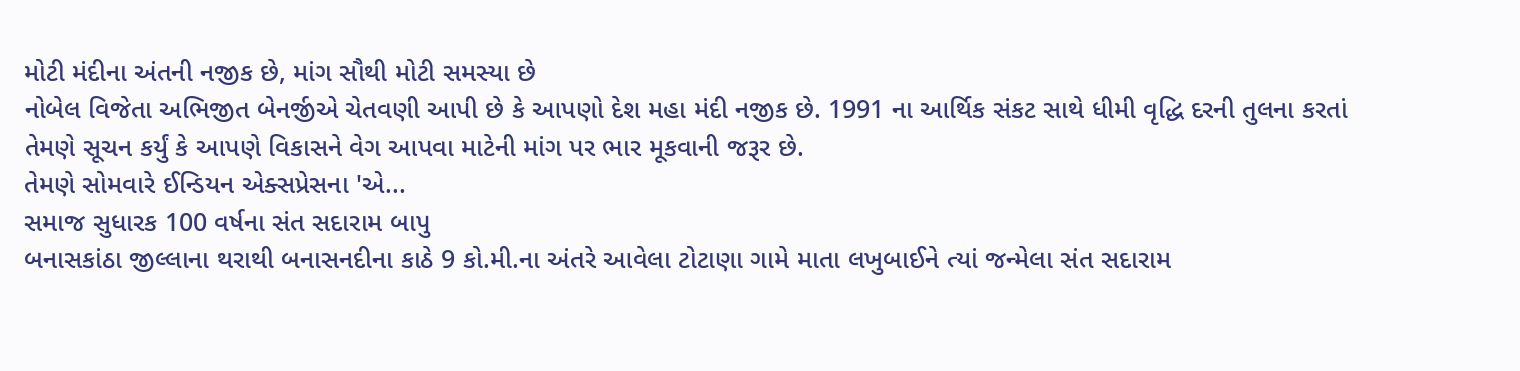મોટી મંદીના અંતની નજીક છે, માંગ સૌથી મોટી સમસ્યા છે
નોબેલ વિજેતા અભિજીત બેનર્જીએ ચેતવણી આપી છે કે આપણો દેશ મહા મંદી નજીક છે. 1991 ના આર્થિક સંકટ સાથે ધીમી વૃદ્ધિ દરની તુલના કરતાં તેમણે સૂચન કર્યું કે આપણે વિકાસને વેગ આપવા માટેની માંગ પર ભાર મૂકવાની જરૂર છે.
તેમણે સોમવારે ઈન્ડિયન એક્સપ્રેસના 'એ...
સમાજ સુધારક 100 વર્ષના સંત સદારામ બાપુ
બનાસકાંઠા જીલ્લાના થરાથી બનાસનદીના કાઠે 9 કો.મી.ના અંતરે આવેલા ટોટાણા ગામે માતા લખુબાઈને ત્યાં જન્મેલા સંત સદારામ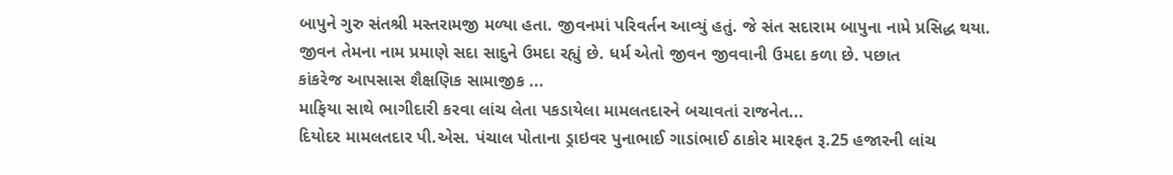બાપુને ગુરુ સંતશ્રી મસ્તરામજી મળ્યા હતા. જીવનમાં પરિવર્તન આવ્યું હતું. જે સંત સદારામ બાપુના નામે પ્રસિદ્ધ થયા.
જીવન તેમના નામ પ્રમાણે સદા સાદુને ઉમદા રહ્યું છે. ધર્મ એતો જીવન જીવવાની ઉમદા કળા છે. પછાત
કાંકરેજ આપસાસ શૈક્ષણિક સામાજીક ...
માફિયા સાથે ભાગીદારી કરવા લાંચ લેતા પકડાયેલા મામલતદારને બચાવતાં રાજનેત...
દિયોદર મામલતદાર પી.એસ. પંચાલ પોતાના ડ્રાઇવર પુનાભાઈ ગાડાંભાઈ ઠાકોર મારફત રૂ.25 હજારની લાંચ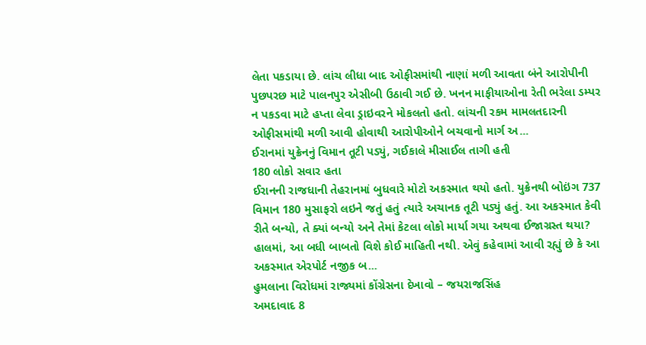લેતા પકડાયા છે. લાંચ લીધા બાદ ઓફીસમાંથી નાણાં મળી આવતા બંને આરોપીની પુછપરછ માટે પાલનપુર એસીબી ઉઠાવી ગઈ છે. ખનન માફીયાઓના રેતી ભરેલા ડમ્પર ન પકડવા માટે હપ્તા લેવા ડ્રાઇવરને મોકલતો હતો. લાંચની રકમ મામલતદારની ઓફીસમાંથી મળી આવી હોવાથી આરોપીઓને બચવાનો માર્ગ અ...
ઈરાનમાં યુક્રેનનું વિમાન તૂટી પડ્યું, ગઈકાલે મીસાઈલ તાગી હતી
180 લોકો સવાર હતા
ઈરાનની રાજધાની તેહરાનમાં બુધવારે મોટો અકસ્માત થયો હતો. યુક્રેનથી બોઇંગ 737 વિમાન 180 મુસાફરો લઇને જતું હતું ત્યારે અચાનક તૂટી પડ્યું હતું. આ અકસ્માત કેવી રીતે બન્યો, તે ક્યાં બન્યો અને તેમાં કેટલા લોકો માર્યા ગયા અથવા ઈજાગ્રસ્ત થયા? હાલમાં, આ બધી બાબતો વિશે કોઈ માહિતી નથી. એવું કહેવામાં આવી રહ્યું છે કે આ અકસ્માત એરપોર્ટ નજીક બ...
હુમલાના વિરોધમાં રાજ્યમાં કોંગ્રેસના દેખાવો – જયરાજસિંહ
અમદાવાદ 8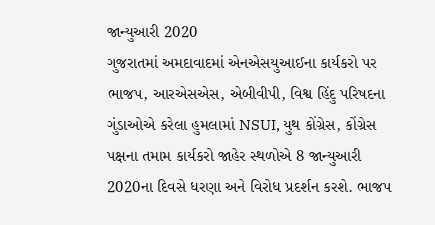જાન્યુઆરી 2020
ગુજરાતમાં અમદાવાદમાં એનએસયુઆઈના કાર્યકરો પર ભાજપ, આરએસએસ, એબીવીપી, વિશ્વ હિંદુ પરિષદના ગુંડાઓએ કરેલા હુમલામાં NSUI, યુથ કોંગ્રેસ, કોંગ્રેસ પક્ષના તમામ કાર્યકરો જાહેર સ્થળોએ 8 જાન્યુઆરી 2020ના દિવસે ધરણા અને વિરોધ પ્રદર્શન કરશે. ભાજપ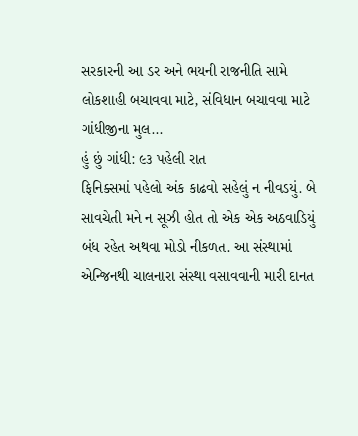સરકારની આ ડર અને ભયની રાજનીતિ સામે લોકશાહી બચાવવા માટે, સંવિધાન બચાવવા માટે ગાંધીજીના મુલ...
હું છું ગાંધી: ૯૩ પહેલી રાત
ફિનિક્સમાં પહેલો અંક કાઢવો સહેલું ન નીવડયું. બે સાવચેતી મને ન સૂઝી હોત તો એક એક અઠવાડિયું બંધ રહેત અથવા મોડો નીકળત. આ સંસ્થામાં એન્જિનથી ચાલનારા સંસ્થા વસાવવાની મારી દાનત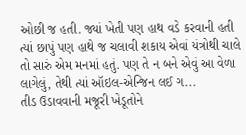ઓછી જ હતી. જ્યાં ખેતી પણ હાથ વડે કરવાની હતી ત્યાં છાપું પણ હાથે જ ચલાવી શકાય એવાં યંત્રોથી ચાલે તો સારું એમ મનમાં હતું. પણ તે ન બને એવું આ વેળા લાગેલું, તેથી ત્યાં ઑઇલ-એન્જિન લઈ ગ...
તીડ ઉડાવવાની મજૂરી ખેડૂતોને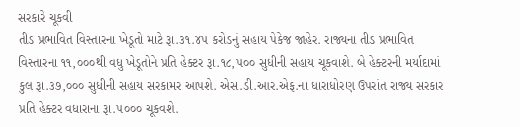સરકારે ચૂકવી
તીડ પ્રભાવિત વિસ્તારના ખેડૂતો માટે રૂા.૩૧.૪૫ કરોડનું સહાય પેકેજ જાહેર. રાજ્યના તીડ પ્રભાવિત વિસ્તારના ૧૧,૦૦૦થી વધુ ખેડૂતોને પ્રતિ હેક્ટર રૂા.૧૮,૫૦૦ સુધીની સહાય ચૂકવાશે. બે હેક્ટરની મર્યાદામાં કુલ રૂા.૩૭,૦૦૦ સુધીની સહાય સરકામર આપશે. એસ.ડી.આર.એફ.ના ધારાધોરણ ઉપરાંત રાજ્ય સરકાર પ્રતિ હેક્ટર વધારાના રૂા.૫૦૦૦ ચૂકવશે.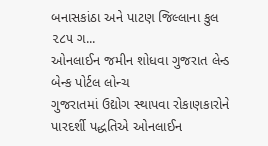બનાસકાંઠા અને પાટણ જિલ્લાના કુલ ૨૮૫ ગ...
ઓનલાઈન જમીન શોધવા ગુજરાત લેન્ડ બેન્ક પોર્ટલ લોન્ચ
ગુજરાતમાં ઉદ્યોગ સ્થાપવા રોકાણકારોને પારદર્શી પદ્ધતિએ ઓનલાઈન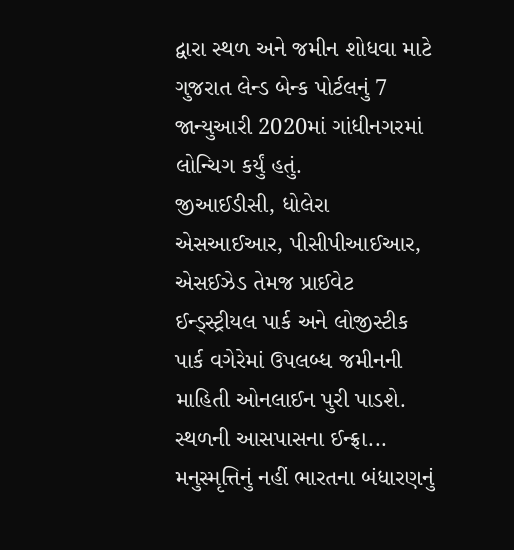દ્વારા સ્થળ અને જમીન શોધવા માટે ગુજરાત લેન્ડ બેન્ક પોર્ટલનું 7 જાન્યુઆરી 2020માં ગાંધીનગરમાં લોન્ચિગ કર્યું હતું.
જીઆઈડીસી, ધોલેરા એસઆઈઆર, પીસીપીઆઈઆર, એસઈઝેડ તેમજ પ્રાઈવેટ ઈન્ડ્સ્ટ્રીયલ પાર્ક અને લોજીસ્ટીક પાર્ક વગેરેમાં ઉપલબ્ધ જમીનની માહિતી ઓનલાઈન પુરી પાડશે.
સ્થળની આસપાસના ઈન્ફ્રા...
મનુસ્મૃત્તિનું નહીં ભારતના બંધારણનું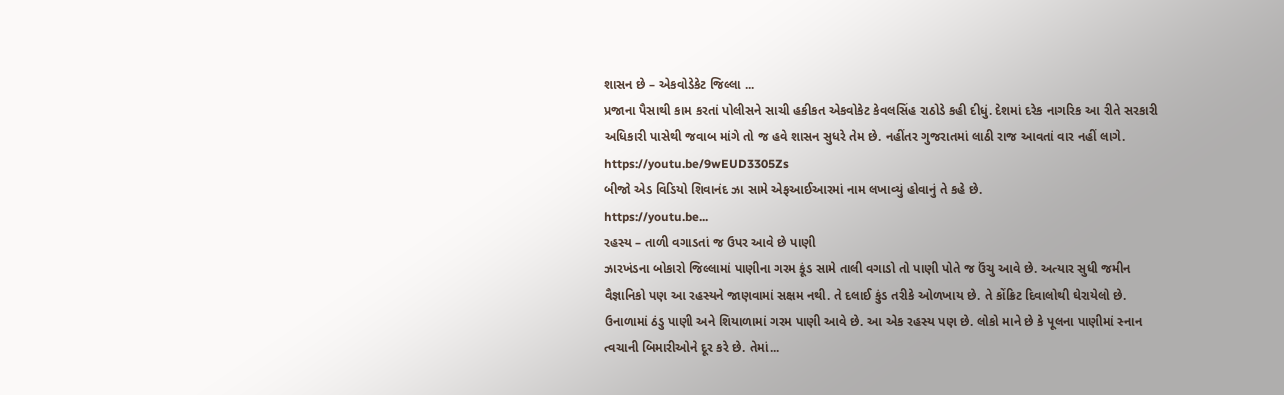શાસન છે – એકવોડેકેટ જિલ્લા ...
પ્રજાના પૈસાથી કામ કરતાં પોલીસને સાચી હકીકત એકવોકેટ કેવલસિંહ રાઠોડે કહી દીધું. દેશમાં દરેક નાગરિક આ રીતે સરકારી અધિકારી પાસેથી જવાબ માંગે તો જ હવે શાસન સુધરે તેમ છે. નહીંતર ગુજરાતમાં લાઠી રાજ આવતાં વાર નહીં લાગે.
https://youtu.be/9wEUD3305Zs
બીજો એડ વિડિયો શિવાનંદ ઝા સામે એફઆઈઆરમાં નામ લખાવ્યું હોવાનું તે કહે છે.
https://youtu.be...
રહસ્ય – તાળી વગાડતાં જ ઉપર આવે છે પાણી
ઝારખંડના બોકારો જિલ્લામાં પાણીના ગરમ કૂંડ સામે તાલી વગાડો તો પાણી પોતે જ ઉંચુ આવે છે. અત્યાર સુધી જમીન વૈજ્ઞાનિકો પણ આ રહસ્યને જાણવામાં સક્ષમ નથી. તે દલાઈ કુંડ તરીકે ઓળખાય છે. તે કોંક્રિટ દિવાલોથી ઘેરાયેલો છે. ઉનાળામાં ઠંડુ પાણી અને શિયાળામાં ગરમ પાણી આવે છે. આ એક રહસ્ય પણ છે. લોકો માને છે કે પૂલના પાણીમાં સ્નાન ત્વચાની બિમારીઓને દૂર કરે છે. તેમાં...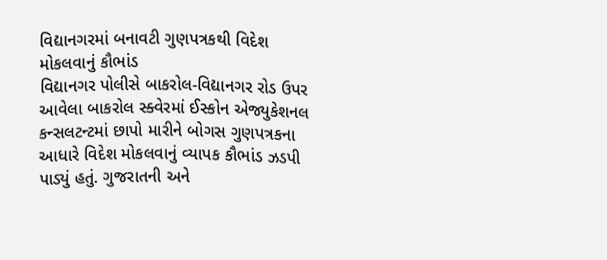વિદ્યાનગરમાં બનાવટી ગુણપત્રકથી વિદેશ મોકલવાનું કૌભાંડ
વિદ્યાનગર પોલીસે બાકરોલ-વિદ્યાનગર રોડ ઉપર આવેલા બાકરોલ સ્ક્વેરમાં ઈસ્કોન એજ્યુકેશનલ કન્સલટન્ટમાં છાપો મારીને બોગસ ગુણપત્રકના આધારે વિદેશ મોકલવાનું વ્યાપક કૌભાંડ ઝડપી પાડ્યું હતું. ગુજરાતની અને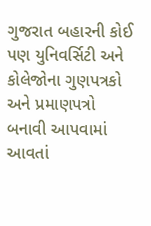ગુજરાત બહારની કોઈ પણ યુનિવર્સિટી અને કોલેજોના ગુણપત્રકો અને પ્રમાણપત્રો બનાવી આપવામાં આવતાં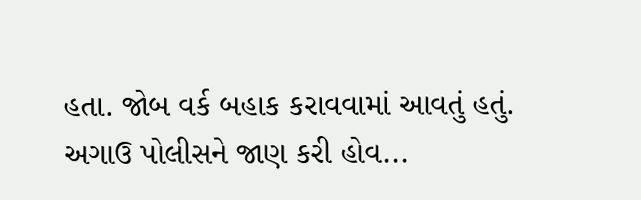હતા. જોબ વર્ક બહાક કરાવવામાં આવતું હતું. અગાઉ પોલીસને જાણ કરી હોવ...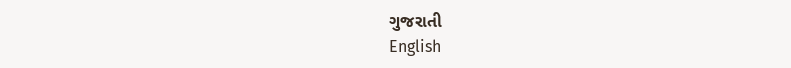ગુજરાતી
English